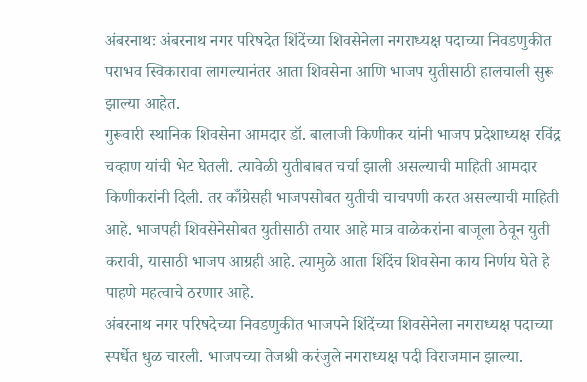अंबरनाथः अंबरनाथ नगर परिषदेत शिंदेंच्या शिवसेनेला नगराध्यक्ष पदाच्या निवडणुकीत पराभव स्विकारावा लागल्यानंतर आता शिवसेना आणि भाजप युतीसाठी हालचाली सुरू झाल्या आहेत.
गुरूवारी स्थानिक शिवसेना आमदार डॉ. बालाजी किणीकर यांनी भाजप प्रदेशाध्यक्ष रविंद्र चव्हाण यांची भेट घेतली. त्यावेळी युतीबाबत चर्चा झाली असल्याची माहिती आमदार किणीकरांनी दिली. तर काँग्रेसही भाजपसोबत युतीची चाचपणी करत असल्याची माहिती आहे. भाजपही शिवसेनेसोबत युतीसाठी तयार आहे मात्र वाळेकरांना बाजूला ठेवून युती करावी, यासाठी भाजप आग्रही आहे. त्यामुळे आता शिंदेंच शिवसेना काय निर्णय घेते हे पाहणे महत्वाचे ठरणार आहे.
अंबरनाथ नगर परिषदेच्या निवडणुकीत भाजपने शिंदेंच्या शिवसेनेला नगराध्यक्ष पदाच्या स्पर्धेत धुळ चारली. भाजपच्या तेजश्री करंजुले नगराध्यक्ष पदी विराजमान झाल्या.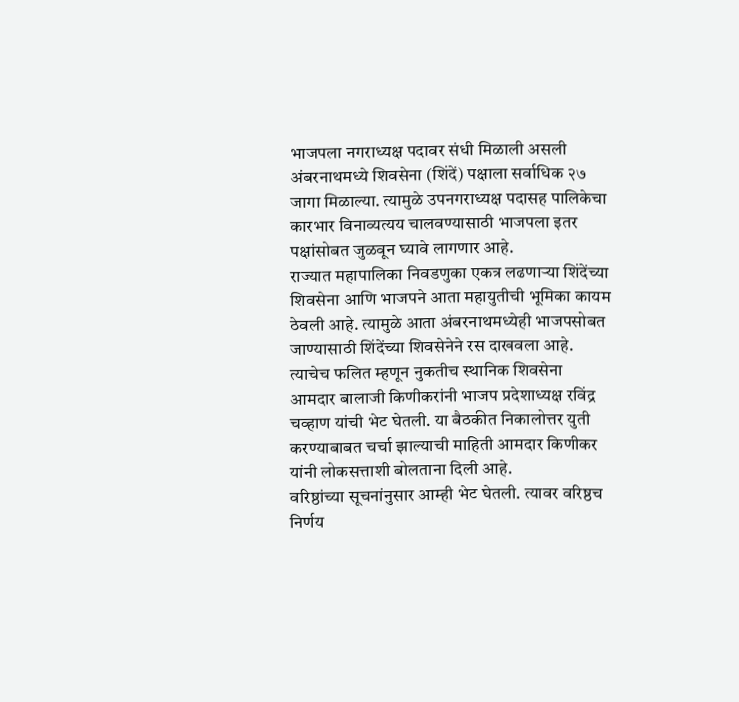भाजपला नगराध्यक्ष पदावर संधी मिळाली असली अंबरनाथमध्ये शिवसेना (शिंदें) पक्षाला सर्वाधिक २७ जागा मिळाल्या. त्यामुळे उपनगराध्यक्ष पदासह पालिकेचा कारभार विनाव्यत्यय चालवण्यासाठी भाजपला इतर पक्षांसोबत जुळवून घ्यावे लागणार आहे.
राज्यात महापालिका निवडणुका एकत्र लढणाऱ्या शिंदेंच्या शिवसेना आणि भाजपने आता महायुतीची भूमिका कायम ठेवली आहे. त्यामुळे आता अंबरनाथमध्येही भाजपसोबत जाण्यासाठी शिंदेंच्या शिवसेनेने रस दाखवला आहे. त्याचेच फलित म्हणून नुकतीच स्थानिक शिवसेना आमदार बालाजी किणीकरांनी भाजप प्रदेशाध्यक्ष रविंद्र चव्हाण यांची भेट घेतली. या बैठकीत निकालोत्तर युती करण्याबाबत चर्चा झाल्याची माहिती आमदार किणीकर यांनी लोकसत्ताशी बोलताना दिली आहे.
वरिष्ठांच्या सूचनांनुसार आम्ही भेट घेतली. त्यावर वरिष्ठच निर्णय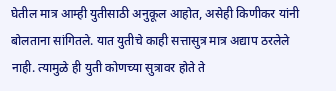घेतील मात्र आम्ही युतीसाठी अनुकूल आहोत, असेही किणीकर यांनी बोलताना सांगितले. यात युतीचे काही सत्तासुत्र मात्र अद्याप ठरलेले नाही. त्यामुळे ही युती कोणच्या सुत्रावर होते ते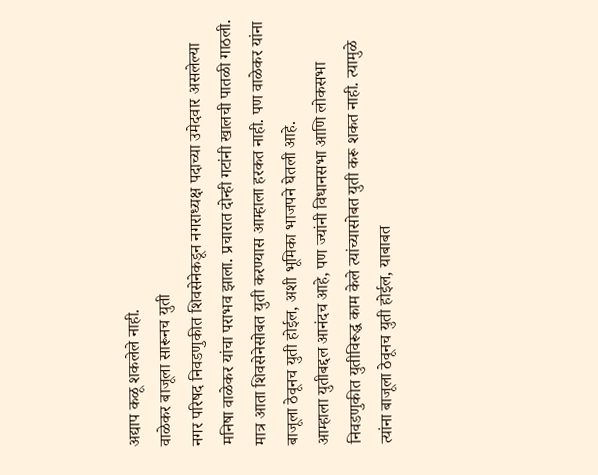अद्याप कळू शकलेले नाही.
वाळेकर बाजूला सारूनच युती
नगर परिषद निवडणुकीत शिवसेनेकडून नगराध्यक्ष पदाच्या उमेदवार असलेल्या मनिषा वाळेकर यांचा पराभव झाला. प्रचारात दोन्ही गटांनी खालची पातळी गाठली. मात्र आता शिवसेनेसोबत युती करण्यास आम्हाला हरकत नाही. पण वाळेकर यांना बाजूला ठेवूनच युती होईल, अशी भूमिका भाजपने घेतली आहे.
आम्हाला युतीबद्दल आनंदच आहे, पण ज्यांनी विधानसभा आणि लोकसभा निवडणुकीत युतीविरूद्ध काम केले त्यांच्यासोबत युती करू शकत नाही. त्यामुळे त्यांना बाजूला ठेवूनच युती होईल, याबाबत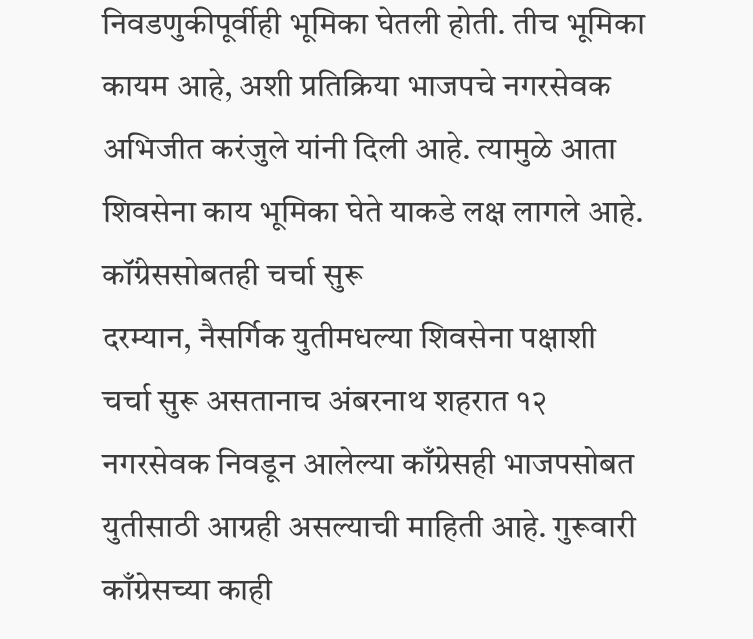निवडणुकीपूर्वीही भूमिका घेतली होती. तीच भूमिका कायम आहे, अशी प्रतिक्रिया भाजपचे नगरसेवक अभिजीत करंजुले यांनी दिली आहे. त्यामुळे आता शिवसेना काय भूमिका घेते याकडे लक्ष लागले आहे.
कॉंग्रेससोबतही चर्चा सुरू
दरम्यान, नैसर्गिक युतीमधल्या शिवसेना पक्षाशी चर्चा सुरू असतानाच अंबरनाथ शहरात १२ नगरसेवक निवडून आलेल्या काँग्रेसही भाजपसोबत युतीसाठी आग्रही असल्याची माहिती आहे. गुरूवारी काँग्रेसच्या काही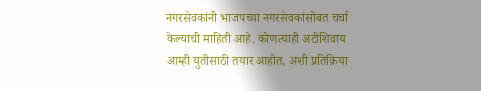नगरसेवकांनी भाजपच्या नगरसेवकांसोबत चर्चा केल्याची माहिती आहे. कोणत्याही अटीशिवाय आम्ही युतीसाठी तयार आहोत, अशी प्रतिक्रिया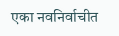एका नवनिर्वाचीत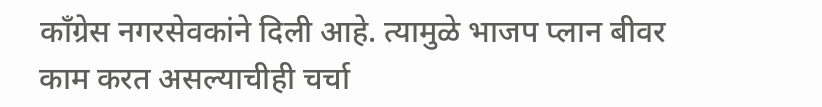काँग्रेस नगरसेवकांने दिली आहे. त्यामुळे भाजप प्लान बीवर काम करत असल्याचीही चर्चा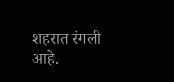शहरात रंगली आहे.